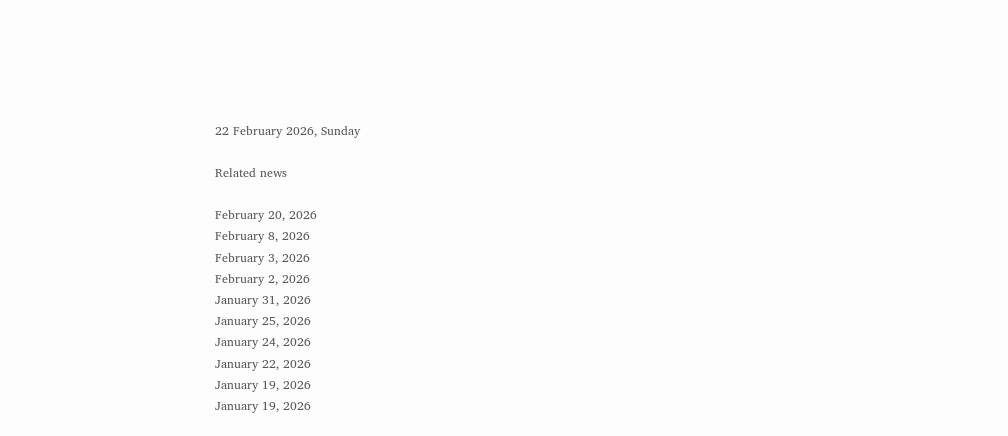22 February 2026, Sunday

Related news

February 20, 2026
February 8, 2026
February 3, 2026
February 2, 2026
January 31, 2026
January 25, 2026
January 24, 2026
January 22, 2026
January 19, 2026
January 19, 2026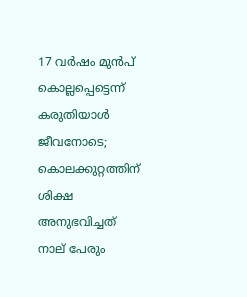17 വർഷം മുൻപ് കൊല്ലപ്പെട്ടെന്ന് കരുതിയാൾ ജീവനോടെ; കൊലക്കുറ്റത്തിന് ശിക്ഷ അനുഭവിച്ചത് നാല് പേരും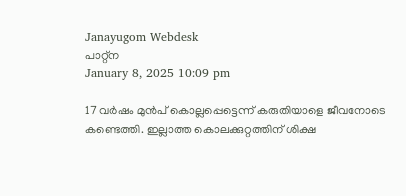Janayugom Webdesk
പാറ്റ്ന
January 8, 2025 10:09 pm

17 വർഷം മുൻപ് കൊല്ലപ്പെട്ടെന്ന് കരുതിയാളെ ജീവനോടെ കണ്ടെത്തി. ഇല്ലാത്ത കൊലക്കുറ്റത്തിന് ശിക്ഷ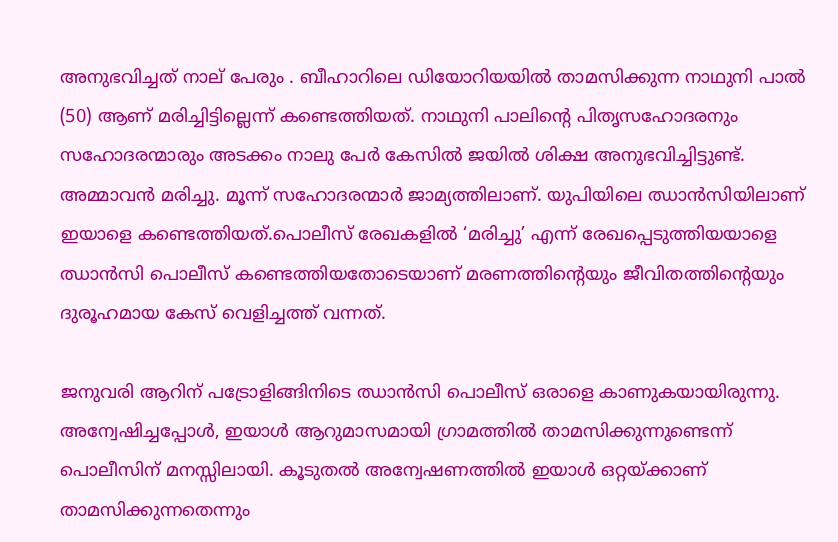അനുഭവിച്ചത് നാല് പേരും . ബീഹാറിലെ ഡിയോറിയയിൽ താമസിക്കുന്ന നാഥുനി പാൽ (50) ആണ് മരിച്ചിട്ടില്ലെന്ന് കണ്ടെത്തിയത്. നാഥുനി പാലിന്റെ പിതൃസഹോദരനും സഹോദരന്മാരും അടക്കം നാലു പേര്‍ കേസില്‍ ജയില്‍ ശിക്ഷ അനുഭവിച്ചിട്ടുണ്ട്. അമ്മാവന്‍ മരിച്ചു. മൂന്ന് സഹോദരന്മാര്‍ ജാമ്യത്തിലാണ്. യുപിയിലെ ഝാൻസിയിലാണ് ഇയാളെ കണ്ടെത്തിയത്.പൊലീസ് രേഖകളില്‍ ‘മരിച്ചു’ എന്ന് രേഖപ്പെടുത്തിയയാളെ ഝാന്‍സി പൊലീസ് കണ്ടെത്തിയതോടെയാണ് മരണത്തിന്റെയും ജീവിതത്തിന്റെയും ദുരൂഹമായ കേസ് വെളിച്ചത്ത് വന്നത്.

ജനുവരി ആറിന് പട്രോളിങ്ങിനിടെ ഝാന്‍സി പൊലീസ് ഒരാളെ കാണുകയായിരുന്നു. അന്വേഷിച്ചപ്പോള്‍, ഇയാള്‍ ആറുമാസമായി ഗ്രാമത്തില്‍ താമസിക്കുന്നുണ്ടെന്ന് പൊലീസിന് മനസ്സിലായി. കൂടുതല്‍ അന്വേഷണത്തില്‍ ഇയാള്‍ ഒറ്റയ്ക്കാണ് താമസിക്കുന്നതെന്നും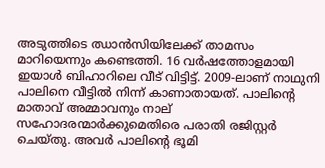അടുത്തിടെ ഝാന്‍സിയിലേക്ക് താമസം മാറിയെന്നും കണ്ടെത്തി. 16 വര്‍ഷത്തോളമായി ഇയാള്‍ ബിഹാറിലെ വീട് വിട്ടിട്ട്. 2009‑ലാണ് നാഥുനി പാലിനെ വീട്ടില്‍ നിന്ന് കാണാതായത്. പാലിന്റെ മാതാവ് അമ്മാവനും നാല് സഹോദരന്മാര്‍ക്കുമെതിരെ പരാതി രജിസ്റ്റര്‍ ചെയ്തു. അവര്‍ പാലിന്റെ ഭൂമി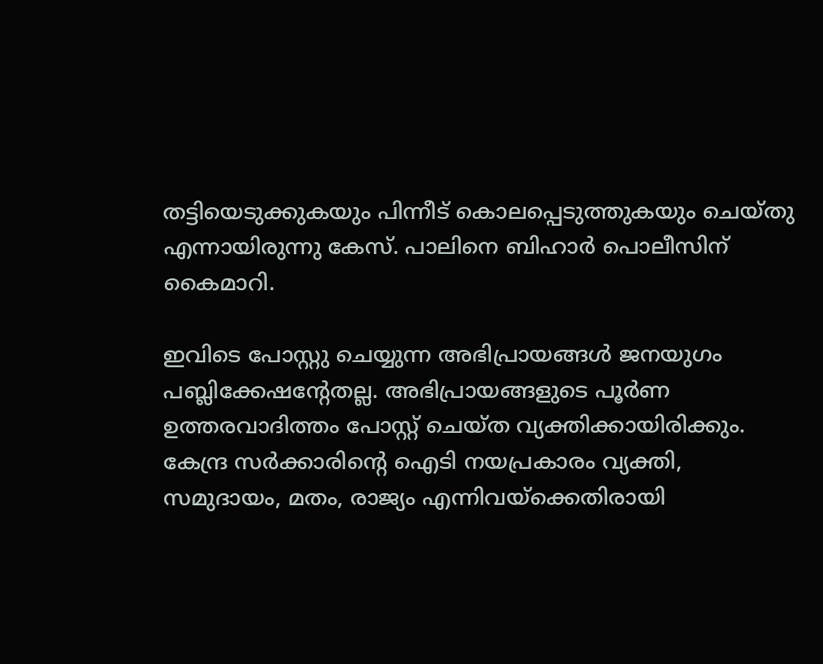തട്ടിയെടുക്കുകയും പിന്നീട് കൊലപ്പെടുത്തുകയും ചെയ്തു എന്നായിരുന്നു കേസ്. പാലിനെ ബിഹാര്‍ പൊലീസിന് കൈമാറി.

ഇവിടെ പോസ്റ്റു ചെയ്യുന്ന അഭിപ്രായങ്ങള്‍ ജനയുഗം പബ്ലിക്കേഷന്റേതല്ല. അഭിപ്രായങ്ങളുടെ പൂര്‍ണ ഉത്തരവാദിത്തം പോസ്റ്റ് ചെയ്ത വ്യക്തിക്കായിരിക്കും. കേന്ദ്ര സര്‍ക്കാരിന്റെ ഐടി നയപ്രകാരം വ്യക്തി, സമുദായം, മതം, രാജ്യം എന്നിവയ്‌ക്കെതിരായി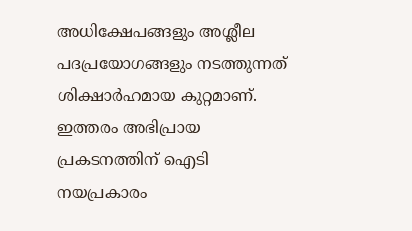അധിക്ഷേപങ്ങളും അശ്ലീല പദപ്രയോഗങ്ങളും നടത്തുന്നത് ശിക്ഷാര്‍ഹമായ കുറ്റമാണ്. ഇത്തരം അഭിപ്രായ പ്രകടനത്തിന് ഐടി നയപ്രകാരം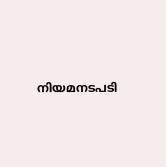നിയമനടപടി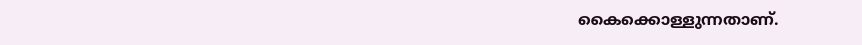കൈക്കൊള്ളുന്നതാണ്.